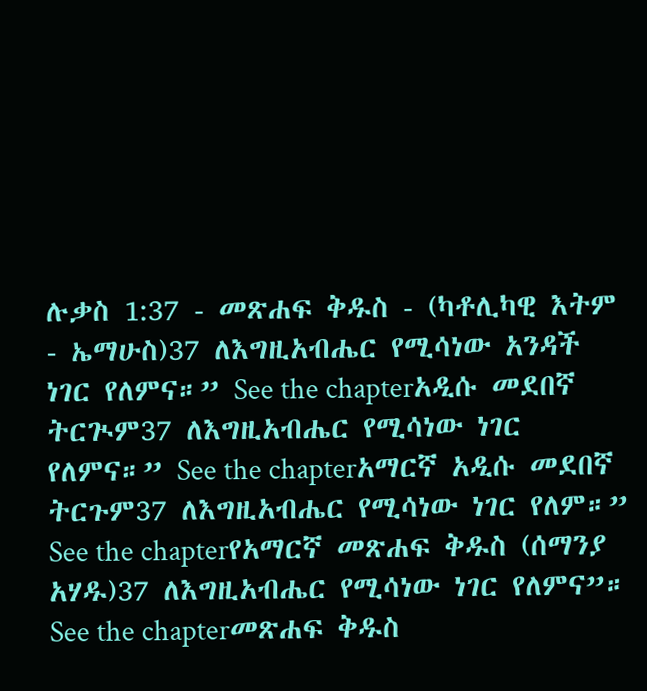ሉቃስ 1:37 - መጽሐፍ ቅዱስ - (ካቶሊካዊ እትም - ኤማሁስ)37 ለእግዚአብሔር የሚሳነው አንዳች ነገር የለምና።” See the chapterአዲሱ መደበኛ ትርጒም37 ለእግዚአብሔር የሚሳነው ነገር የለምና።” See the chapterአማርኛ አዲሱ መደበኛ ትርጉም37 ለእግዚአብሔር የሚሳነው ነገር የለም።” See the chapterየአማርኛ መጽሐፍ ቅዱስ (ሰማንያ አሃዱ)37 ለእግዚአብሔር የሚሳነው ነገር የለምና”። See the chapterመጽሐፍ ቅዱስ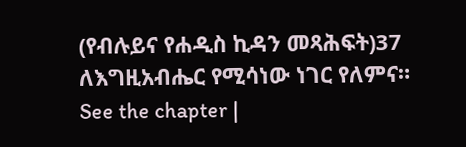(የብሉይና የሐዲስ ኪዳን መጻሕፍት)37 ለእግዚአብሔር የሚሳነው ነገር የለምና። See the chapter |